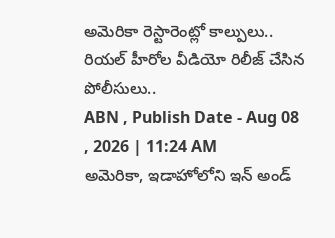అమెరికా రెస్టారెంట్లో కాల్పులు.. రియల్ హీరోల వీడియో రిలీజ్ చేసిన పోలీసులు..
ABN , Publish Date - Aug 08 , 2026 | 11:24 AM
అమెరికా, ఇడాహోలోని ఇన్ అండ్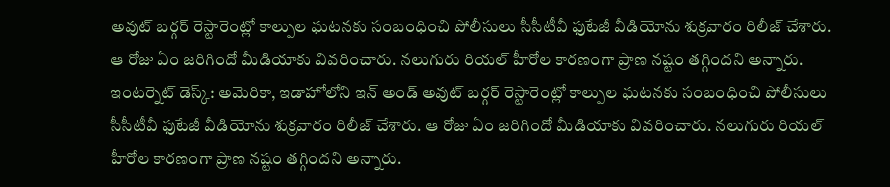అవుట్ బర్గర్ రెస్టారెంట్లో కాల్పుల ఘటనకు సంబంధించి పోలీసులు సీసీటీవీ ఫుటేజీ వీడియోను శుక్రవారం రిలీజ్ చేశారు. ఆ రోజు ఏం జరిగిందో మీడియాకు వివరించారు. నలుగురు రియల్ హీరోల కారణంగా ప్రాణ నష్టం తగ్గిందని అన్నారు.
ఇంటర్నెట్ డెస్క్: అమెరికా, ఇడాహోలోని ఇన్ అండ్ అవుట్ బర్గర్ రెస్టారెంట్లో కాల్పుల ఘటనకు సంబంధించి పోలీసులు సీసీటీవీ ఫుటేజీ వీడియోను శుక్రవారం రిలీజ్ చేశారు. ఆ రోజు ఏం జరిగిందో మీడియాకు వివరించారు. నలుగురు రియల్ హీరోల కారణంగా ప్రాణ నష్టం తగ్గిందని అన్నారు.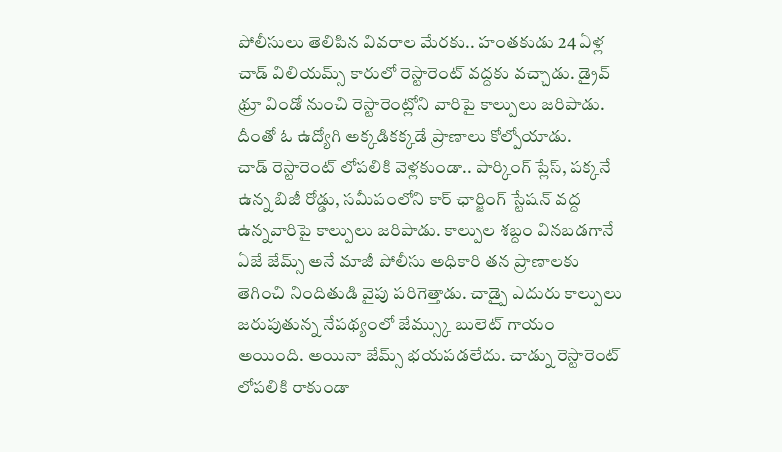పోలీసులు తెలిపిన వివరాల మేరకు.. హంతకుడు 24 ఏళ్ల చాడ్ విలియమ్స్ కారులో రెస్టారెంట్ వద్దకు వచ్చాడు. డ్రైవ్ థ్రూ విండో నుంచి రెస్టారెంట్లోని వారిపై కాల్పులు జరిపాడు. దీంతో ఓ ఉద్యోగి అక్కడికక్కడే ప్రాణాలు కోల్పోయాడు.
చాడ్ రెస్టారెంట్ లోపలికి వెళ్లకుండా.. పార్కింగ్ ప్లేస్, పక్కనే ఉన్న బిజీ రోడ్డు, సమీపంలోని కార్ ఛార్జింగ్ స్టేషన్ వద్ద ఉన్నవారిపై కాల్పులు జరిపాడు. కాల్పుల శబ్దం వినబడగానే ఏజే జేమ్స్ అనే మాజీ పోలీసు అధికారి తన ప్రాణాలకు తెగించి నిందితుడి వైపు పరిగెత్తాడు. చాడ్పై ఎదురు కాల్పులు జరుపుతున్న నేపథ్యంలో జేమ్స్కు బులెట్ గాయం అయింది. అయినా జేమ్స్ భయపడలేదు. చాడ్ను రెస్టారెంట్ లోపలికి రాకుండా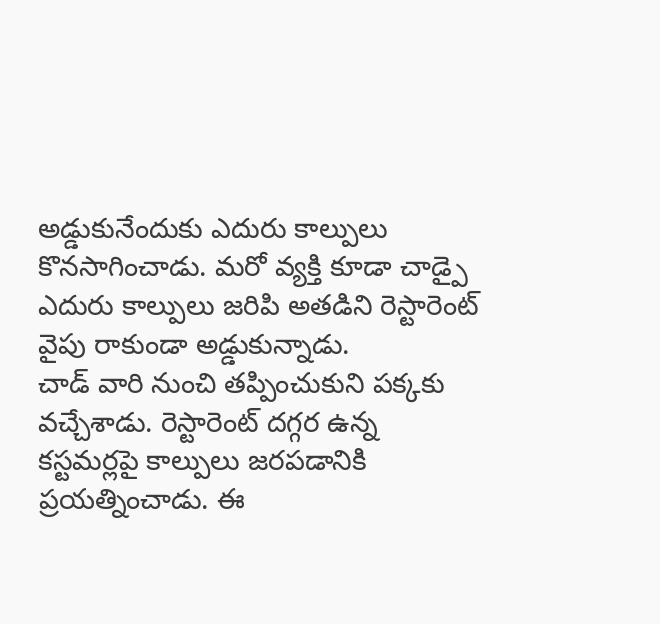అడ్డుకునేందుకు ఎదురు కాల్పులు కొనసాగించాడు. మరో వ్యక్తి కూడా చాడ్పై ఎదురు కాల్పులు జరిపి అతడిని రెస్టారెంట్ వైపు రాకుండా అడ్డుకున్నాడు.
చాడ్ వారి నుంచి తప్పించుకుని పక్కకు వచ్చేశాడు. రెస్టారెంట్ దగ్గర ఉన్న కస్టమర్లపై కాల్పులు జరపడానికి ప్రయత్నించాడు. ఈ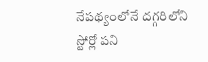నేపథ్యంలోనే దగ్గరిలోని స్టోర్లో పని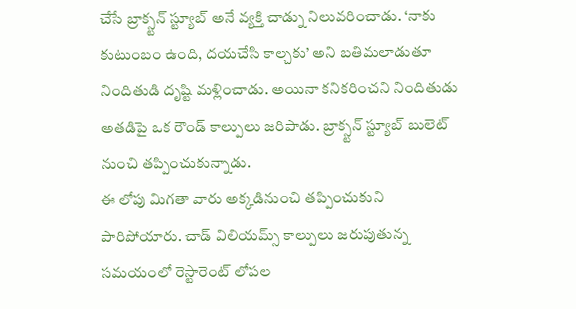చేసే బ్రాక్స్టన్ స్ట్యూబ్ అనే వ్యక్తి చాడ్ను నిలువరించాడు. ‘నాకు కుటుంబం ఉంది, దయచేసి కాల్చకు’ అని బతిమలాడుతూ నిందితుడి దృష్టి మళ్లించాడు. అయినా కనికరించని నిందితుడు అతడిపై ఒక రౌండ్ కాల్పులు జరిపాడు. బ్రాక్స్టన్ స్ట్యూబ్ బులెట్ నుంచి తప్పించుకున్నాడు.
ఈ లోపు మిగతా వారు అక్కడినుంచి తప్పించుకుని పారిపోయారు. చాడ్ విలియమ్స్ కాల్పులు జరుపుతున్న సమయంలో రెస్టారెంట్ లోపల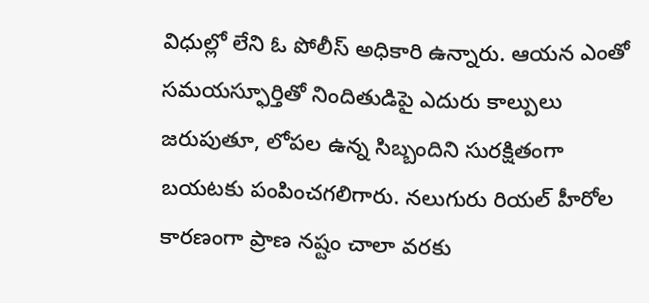విధుల్లో లేని ఓ పోలీస్ అధికారి ఉన్నారు. ఆయన ఎంతో సమయస్ఫూర్తితో నిందితుడిపై ఎదురు కాల్పులు జరుపుతూ, లోపల ఉన్న సిబ్బందిని సురక్షితంగా బయటకు పంపించగలిగారు. నలుగురు రియల్ హీరోల కారణంగా ప్రాణ నష్టం చాలా వరకు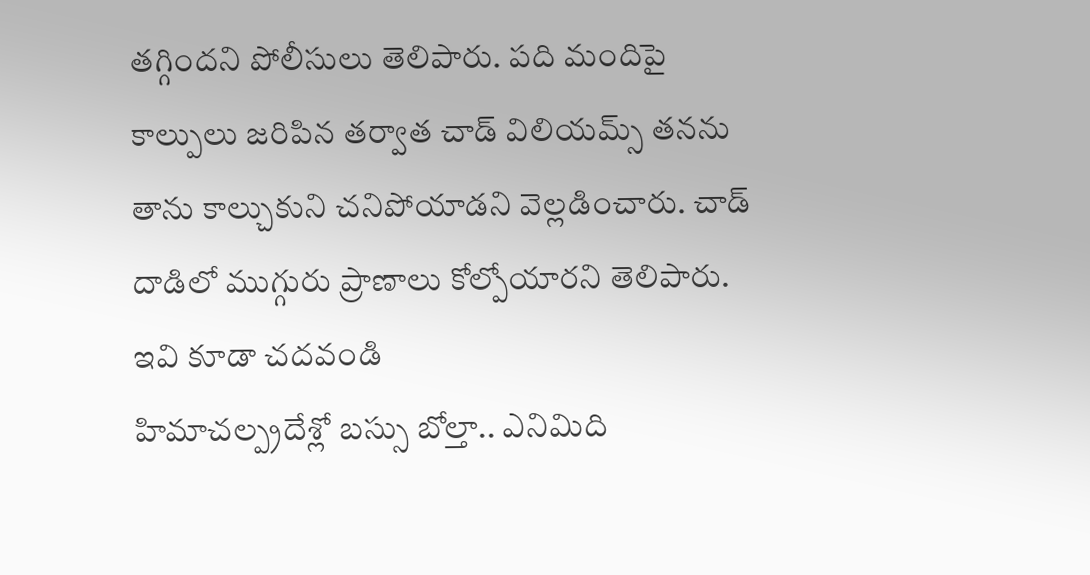తగ్గిందని పోలీసులు తెలిపారు. పది మందిపై కాల్పులు జరిపిన తర్వాత చాడ్ విలియమ్స్ తనను తాను కాల్చుకుని చనిపోయాడని వెల్లడించారు. చాడ్ దాడిలో ముగ్గురు ప్రాణాలు కోల్పోయారని తెలిపారు.
ఇవి కూడా చదవండి
హిమాచల్ప్రదేశ్లో బస్సు బోల్తా.. ఎనిమిది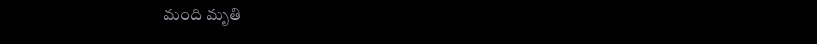మంది మృతి